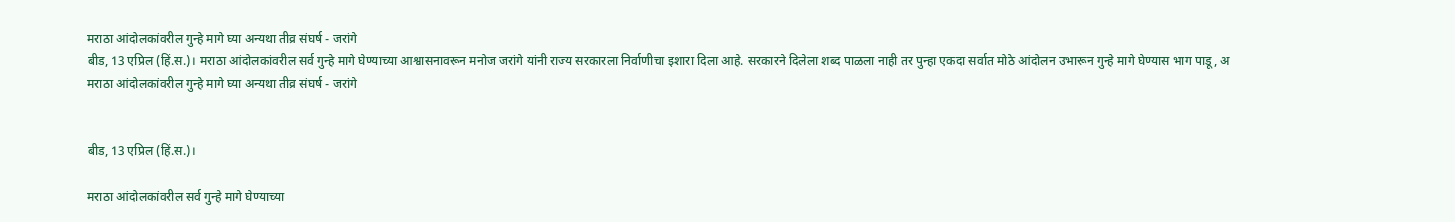मराठा आंदोलकांवरील गुन्हे मागे घ्या अन्यथा तीव्र संघर्ष - जरांगे
बीड, 13 एप्रिल (हिं.स.)। मराठा आंदोलकांवरील सर्व गुन्हे मागे घेण्याच्या आश्वासनावरून मनोज जरांगे यांनी राज्य सरकारला निर्वाणीचा इशारा दिला आहे. सरकारने दिलेला शब्द पाळला नाही तर पुन्हा एकदा सर्वात मोठे आंदोलन उभारून गुन्हे मागे घेण्यास भाग पाडू, अ
मराठा आंदोलकांवरील गुन्हे मागे घ्या अन्यथा तीव्र संघर्ष - जरांगे


बीड, 13 एप्रिल (हिं.स.)।

मराठा आंदोलकांवरील सर्व गुन्हे मागे घेण्याच्या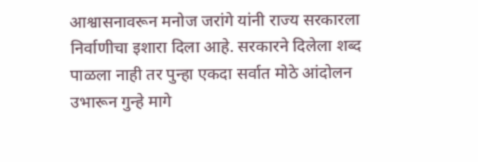आश्वासनावरून मनोज जरांगे यांनी राज्य सरकारला निर्वाणीचा इशारा दिला आहे. सरकारने दिलेला शब्द पाळला नाही तर पुन्हा एकदा सर्वात मोठे आंदोलन उभारून गुन्हे मागे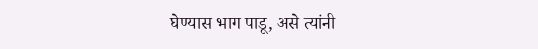घेण्यास भाग पाडू, असे त्यांनी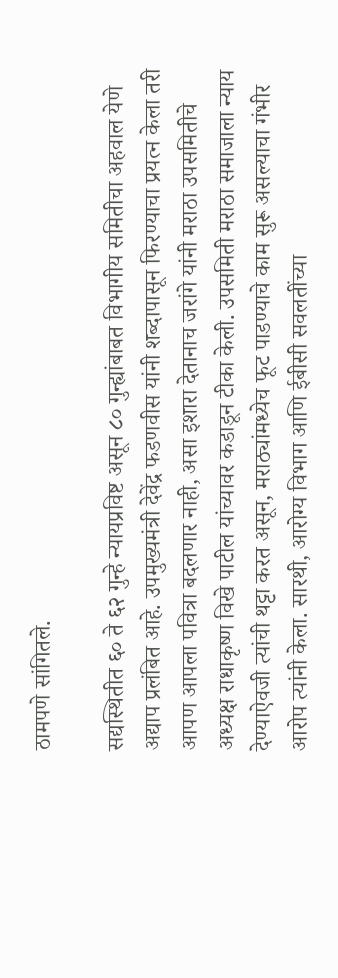ठामपणे सांगितले.

सद्यस्थितीत ६० ते ६२ गुन्हे न्यायप्रविष्ट असून ८० गुन्ह्यांबाबत विभागीय समितीचा अहवाल येणे अद्याप प्रलंबित आहे. उपमुख्यमंत्री देवेंद्र फडणवीस यांनी शब्दापासून फिरण्याचा प्रयत्न केला तरी आपण आपला पवित्रा बदलणार नाही, असा इशारा देतानाच जरांगे यांनी मराठा उपसमितीचे अध्यक्ष राधाकृष्ण विखे पाटील यांच्यावर कडाडून टीका केली. उपसमिती मराठा समाजाला न्याय देण्याऐवजी त्यांची थट्टा करत असून, मराठ्यांमध्येच फूट पाडण्याचे काम सुरू असल्याचा गंभीर आरोप त्यांनी केला. सारथी, आरोग्य विभाग आणि ईबीसी सवलतींच्या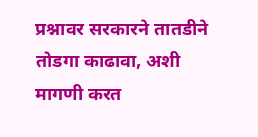प्रश्नावर सरकारने तातडीने तोडगा काढावा, अशी मागणी करत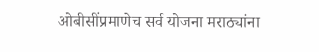ओबीसींप्रमाणेच सर्व योजना मराठ्यांना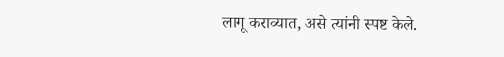लागू कराव्यात, असे त्यांनी स्पष्ट केले.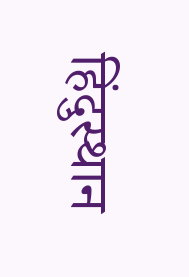हिंदुस्थान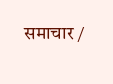समाचार /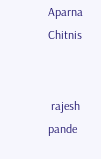Aparna Chitnis


 rajesh pande